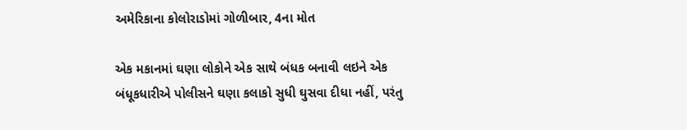અમેરિકાના કોલોરાડોમાં ગોળીબાર, 4ના મોત

એક મકાનમાં ઘણા લોકોને એક સાથે બંધક બનાવી લઇને એક બંધૂકધારીએ પોલીસને ઘણા કલાકો સુધી ઘુસવા દીધા નહીં, પરંતુ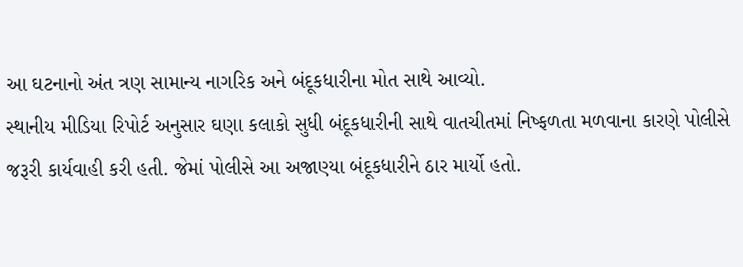આ ઘટનાનો અંત ત્રણ સામાન્ય નાગરિક અને બંદૂકધારીના મોત સાથે આવ્યો.
સ્થાનીય મીડિયા રિપોર્ટ અનુસાર ઘણા કલાકો સુધી બંદૂકધારીની સાથે વાતચીતમાં નિષ્ફળતા મળવાના કારણે પોલીસે જરૂરી કાર્યવાહી કરી હતી. જેમાં પોલીસે આ અજાણ્યા બંદૂકધારીને ઠાર માર્યો હતો.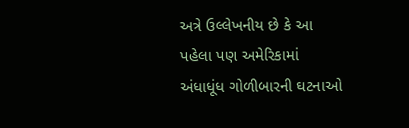અત્રે ઉલ્લેખનીય છે કે આ પહેલા પણ અમેરિકામાં અંધાધૂંધ ગોળીબારની ઘટનાઓ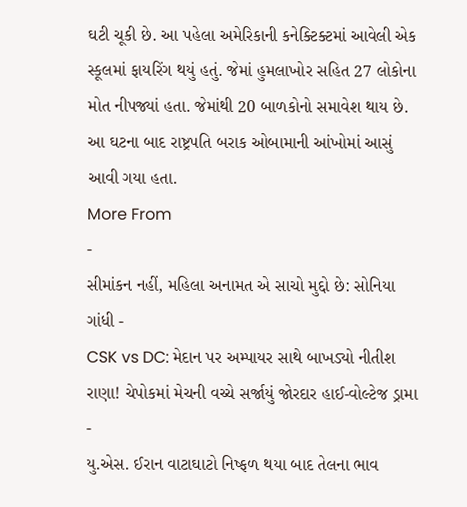ઘટી ચૂકી છે. આ પહેલા અમેરિકાની કનેક્ટિક્ટમાં આવેલી એક સ્કૂલમાં ફાયરિંગ થયું હતું. જેમાં હુમલાખોર સહિત 27 લોકોના મોત નીપજ્યાં હતા. જેમાંથી 20 બાળકોનો સમાવેશ થાય છે. આ ઘટના બાદ રાષ્ટ્રપતિ બરાક ઓબામાની આંખોમાં આસું આવી ગયા હતા.
More From
-
સીમાંકન નહીં, મહિલા અનામત એ સાચો મુદ્દો છે: સોનિયા ગાંધી -
CSK vs DC: મેદાન પર અમ્પાયર સાથે બાખડ્યો નીતીશ રાણા! ચેપોકમાં મેચની વચ્ચે સર્જાયું જોરદાર હાઈ-વોલ્ટેજ ડ્રામા -
યુ.એસ. ઈરાન વાટાઘાટો નિષ્ફળ થયા બાદ તેલના ભાવ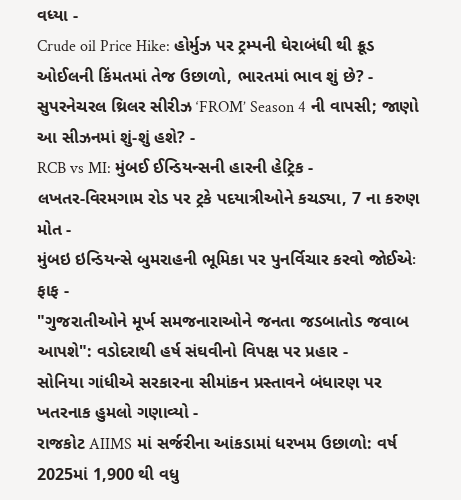વધ્યા -
Crude oil Price Hike: હોર્મુઝ પર ટ્રમ્પની ઘેરાબંધી થી ક્રૂડ ઓઈલની કિંમતમાં તેજ ઉછાળો, ભારતમાં ભાવ શું છે? -
સુપરનેચરલ થ્રિલર સીરીઝ ‘FROM’ Season 4 ની વાપસી; જાણો આ સીઝનમાં શું-શું હશે? -
RCB vs MI: મુંબઈ ઈન્ડિયન્સની હારની હેટ્રિક -
લખતર-વિરમગામ રોડ પર ટ્રકે પદયાત્રીઓને કચડ્યા, 7 ના કરુણ મોત -
મુંબઇ ઇન્ડિયન્સે બુમરાહની ભૂમિકા પર પુનર્વિચાર કરવો જોઈએઃ ફાફ -
"ગુજરાતીઓને મૂર્ખ સમજનારાઓને જનતા જડબાતોડ જવાબ આપશે": વડોદરાથી હર્ષ સંઘવીનો વિપક્ષ પર પ્રહાર -
સોનિયા ગાંધીએ સરકારના સીમાંકન પ્રસ્તાવને બંધારણ પર ખતરનાક હુમલો ગણાવ્યો -
રાજકોટ AIIMS માં સર્જરીના આંકડામાં ધરખમ ઉછાળો: વર્ષ 2025માં 1,900 થી વધુ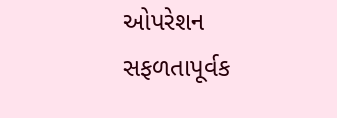ઓપરેશન સફળતાપૂર્વક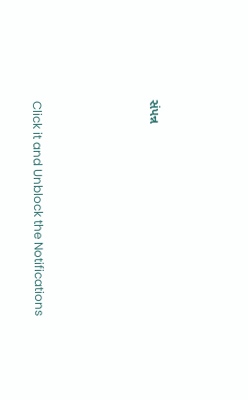સંપન્ન




Click it and Unblock the Notifications